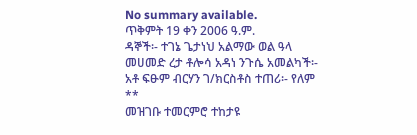No summary available.
ጥቅምት 19 ቀን 2006 ዓ.ም.
ዳኞች፡- ተገኔ ጌታነህ አልማው ወል ዓላ መሀመድ ረታ ቶሎሳ አዳነ ንጉሴ አመልካች፡- አቶ ፍፁም ብርሃን ገ/ክርስቶስ ተጠሪ፡- የለም **
መዝገቡ ተመርምሮ ተከታዩ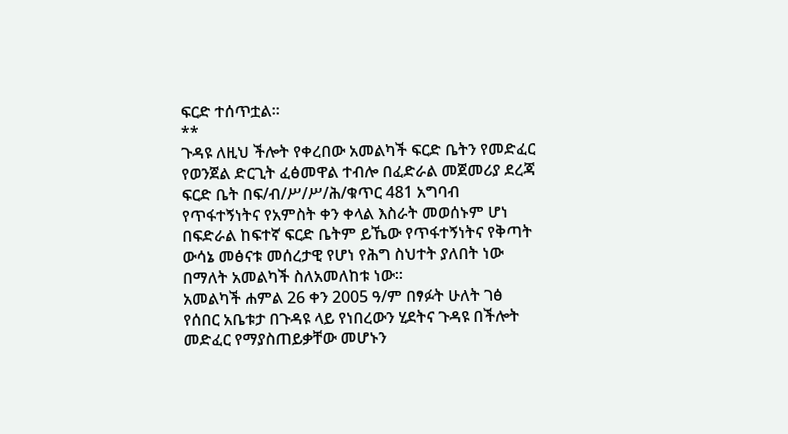ፍርድ ተሰጥቷል።
**
ጉዳዩ ለዚህ ችሎት የቀረበው አመልካች ፍርድ ቤትን የመድፈር የወንጀል ድርጊት ፈፅመዋል ተብሎ በፈድራል መጀመሪያ ደረጃ ፍርድ ቤት በፍ/ብ/ሥ/ሥ/ሕ/ቁጥር 481 አግባብ የጥፋተኝነትና የአምስት ቀን ቀላል እስራት መወሰኑም ሆነ በፍድራል ከፍተኛ ፍርድ ቤትም ይኼው የጥፋተኝነትና የቅጣት ውሳኔ መፅናቱ መሰረታዊ የሆነ የሕግ ስህተት ያለበት ነው በማለት አመልካች ስለአመለከቱ ነው።
አመልካች ሐምል 26 ቀን 2005 ዓ/ም በፃፉት ሁለት ገፅ የሰበር አቤቱታ በጉዳዩ ላይ የነበረውን ሂደትና ጉዳዩ በችሎት መድፈር የማያስጠይቃቸው መሆኑን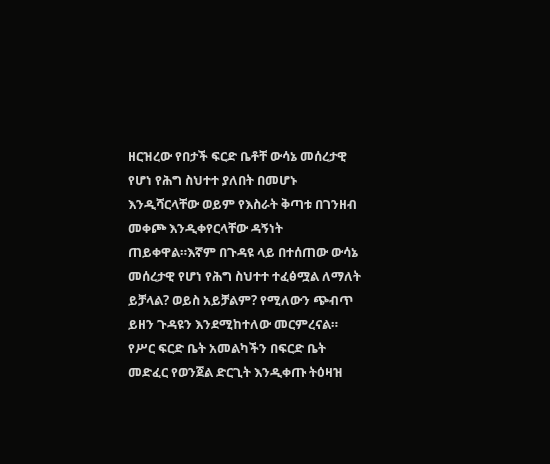ዘርዝረው የበታች ፍርድ ቤቶቸ ውሳኔ መሰረታዊ የሆነ የሕግ ስህተተ ያለበት በመሆኑ እንዲሻርላቸው ወይም የእስራት ቅጣቱ በገንዘብ መቀጮ እንዲቀየርላቸው ዳኝነት ጠይቀዋል።እኛም በጉዳዩ ላይ በተሰጠው ውሳኔ መሰረታዊ የሆነ የሕግ ስህተተ ተፈፅሟል ለማለት ይቻላል? ወይስ አይቻልም? የሚለውን ጭብጥ ይዘን ጉዳዩን እንደሚከተለው መርምረናል።
የሥር ፍርድ ቤት አመልካችን በፍርድ ቤት መድፈር የወንጀል ድርጊት እንዲቀጡ ትዕዛዝ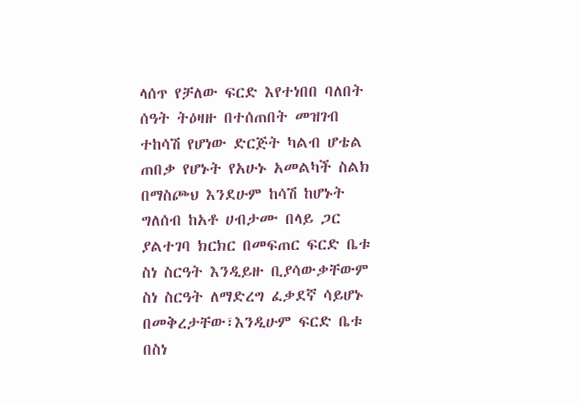ላሰጥ የቻለው ፍርድ እየተነበበ ባለበት ሰዓት ትዕዛዙ በተሰጠበት መዝገብ ተከሳሽ የሆነው ድርጅት ካልብ ሆቴል ጠበቃ የሆኑት የአሁኑ አመልካች ስልክ በማስጮህ እንደሁም ከሳሽ ከሆኑት ግለሰብ ከአቶ ሀብታሙ በላይ ጋር ያልተገባ ክርክር በመፍጠር ፍርድ ቤቱ ስነ ስርዓት እንዲይዙ ቢያሳውቃቸውም ስነ ስርዓት ለማድረግ ፈቃደኛ ሳይሆኑ በመቅረታቸው፣እንዲሁም ፍርድ ቤቱ በስነ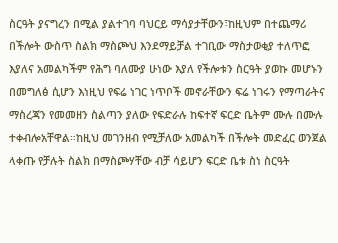ስርዓት ያናግረን በሚል ያልተገባ ባህርይ ማሳያታቸውን፣ከዚህም በተጨማሪ በችሎት ውስጥ ስልክ ማስጮህ እንደማይቻል ተገቢው ማስታወቂያ ተለጥፎ እያለና አመልካችም የሕግ ባለሙያ ሁነው እያለ የችሎቱን ስርዓት ያወኩ መሆኑን በመግለፅ ሲሆን እነዚህ የፍሬ ነገር ነጥቦች መኖራቸውን ፍሬ ነገሩን የማጣራትና ማስረጃን የመመዘን ስልጣን ያለው የፍድራሉ ከፍተኛ ፍርድ ቤትም ሙሉ በሙሉ ተቀብሎአቸዋል።ከዚህ መገንዘብ የሚቻለው አመልካች በችሎት መድፈር ወንጀል ላቀጡ የቻሉት ስልክ በማስጮሃቸው ብቻ ሳይሆን ፍርድ ቤቱ ስነ ስርዓት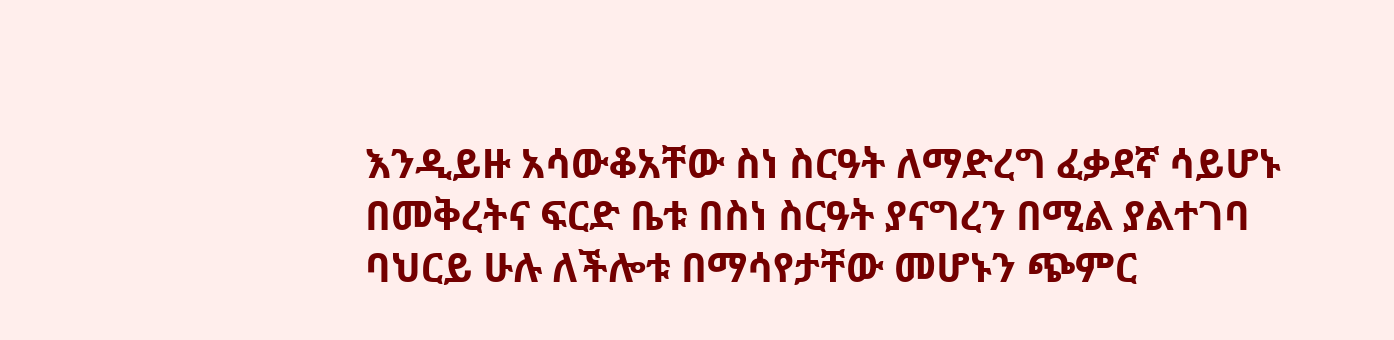እንዲይዙ አሳውቆአቸው ስነ ስርዓት ለማድረግ ፈቃደኛ ሳይሆኑ በመቅረትና ፍርድ ቤቱ በስነ ስርዓት ያናግረን በሚል ያልተገባ ባህርይ ሁሉ ለችሎቱ በማሳየታቸው መሆኑን ጭምር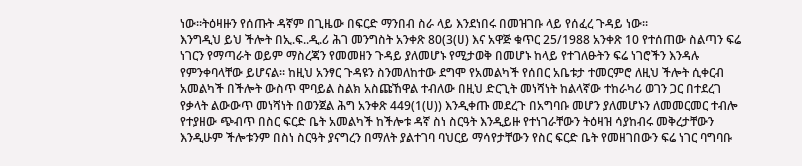ነው።ትዕዛዙን የሰጡት ዳኛም በጊዜው በፍርድ ማንበብ ስራ ላይ እንደነበሩ በመዝገቡ ላይ የሰፈረ ጉዳይ ነው።
እንግዲህ ይህ ችሎት በኢ.ፍ..ዲ.ሪ ሕገ መንግስት አንቀጽ 80(3(ሀ) እና አዋጅ ቁጥር 25/1988 አንቀጽ 10 የተሰጠው ስልጣን ፍሬ ነገርን የማጣራት ወይም ማስረጃን የመመዘን ጉዳይ ያለመሆኑ የሚታወቅ በመሆኑ ከላይ የተገለፁትን ፍሬ ነገሮችን እንዳሉ የምንቀባላቸው ይሆናል። ከዚህ አንፃር ጉዳዩን ስንመለከተው ደግሞ የአመልካች የሰበር አቤቱታ ተመርምሮ ለዚህ ችሎት ሲቀርብ አመልካች በችሎት ውስጥ ሞባይል ስልክ አስጩኸዋል ተብለው በዚህ ድርጊት መነሻነት ከልላኛው ተከራካሪ ወገን ጋር በተደረገ የቃላት ልውውጥ መነሻነት በወንጀል ሕግ አንቀጽ 449(1(ሀ)) እንዲቀጡ መደረጉ በአግባቡ መሆን ያለመሆኑን ለመመርመር ተብሎ የተያዘው ጭብጥ በስር ፍርድ ቤት አመልካች ከችሎቱ ዳኛ ስነ ስርዓት እንዲይዙ የተነገራቸውን ትዕዛዝ ሳያከብሩ መቅረታቸውን እንዲሁም ችሎቱንም በስነ ስርዓት ያናግረን በማለት ያልተገባ ባህርይ ማሳየታቸውን የስር ፍርድ ቤት የመዘገበውን ፍሬ ነገር ባግባቡ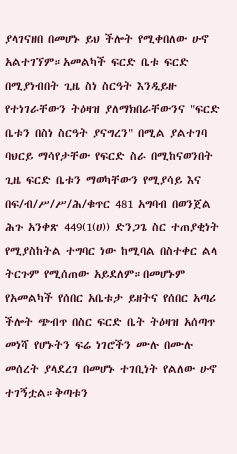ያላገናዘበ በመሆኑ ይህ ችሎት የሚቀበለው ሁኖ አልተገኘም።አመልካች ፍርድ ቤቱ ፍርድ በሚያነብበት ጊዜ ስነ ስርዓት እንዲይዙ የተነገራቸውን ትዕዛዝ ያለማክበራቸውንና "ፍርድ ቤቱን በስነ ስርዓት ያናግረን" በሚል ያልተገባ ባህርይ ማሳየታቸው የፍርድ ስራ በሚከናወንበት ጊዜ ፍርድ ቤቱን ማወካቸውን የሚያሳይ እና በፍ/ብ/ሥ/ሥ/ሕ/ቁጥር 481 አግባብ በወንጀል ሕጉ አንቀጽ 449(1(ሀ)) ድንጋጌ ስር ተጠያቂነት የሚያስከትል ተግባር ነው ከሚባል በስተቀር ልላ ትርጉም የሚሰጠው አይደለም።በመሆኑም የአመልካች የሰበር አቤቱታ ይዘትና የሰበር አጣሪ ችሎት ጭብጥ በስር ፍርድ ቤት ትዕዛዝ አሰጣጥ መነሻ የሆኑትን ፍሬ ነገሮችን ሙሉ በሙሉ መሰረት ያላደረገ በመሆኑ ተገቢነት የልለው ሁኖ ተገኝቷል።ቅጣቱን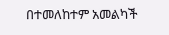በተመለከተም አመልካች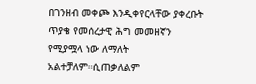በገንዘብ መቀጮ እንዲቀየርላቸው ያቀረቡት ጥያቄ የመሰረታዊ ሕግ መመዘኛን የሚያሟላ ነው ለማለት አልተቻለም።ሲጠቃለልም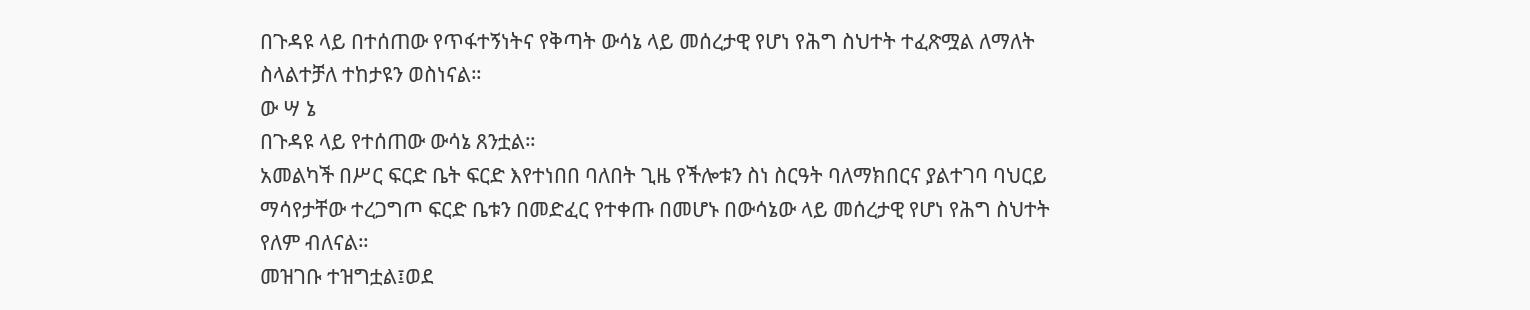በጉዳዩ ላይ በተሰጠው የጥፋተኝነትና የቅጣት ውሳኔ ላይ መሰረታዊ የሆነ የሕግ ስህተት ተፈጽሟል ለማለት ስላልተቻለ ተከታዩን ወስነናል።
ው ሣ ኔ
በጉዳዩ ላይ የተሰጠው ውሳኔ ጸንቷል።
አመልካች በሥር ፍርድ ቤት ፍርድ እየተነበበ ባለበት ጊዜ የችሎቱን ስነ ስርዓት ባለማክበርና ያልተገባ ባህርይ ማሳየታቸው ተረጋግጦ ፍርድ ቤቱን በመድፈር የተቀጡ በመሆኑ በውሳኔው ላይ መሰረታዊ የሆነ የሕግ ስህተት የለም ብለናል።
መዝገቡ ተዝግቷል፤ወደ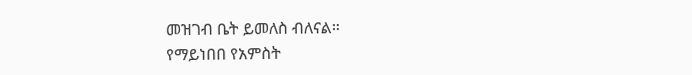መዝገብ ቤት ይመለስ ብለናል።
የማይነበበ የአምስት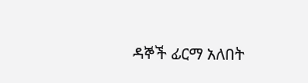ዳኞች ፊርማ አለበት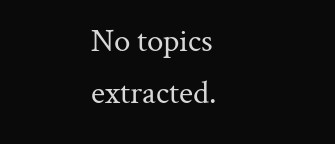No topics extracted.